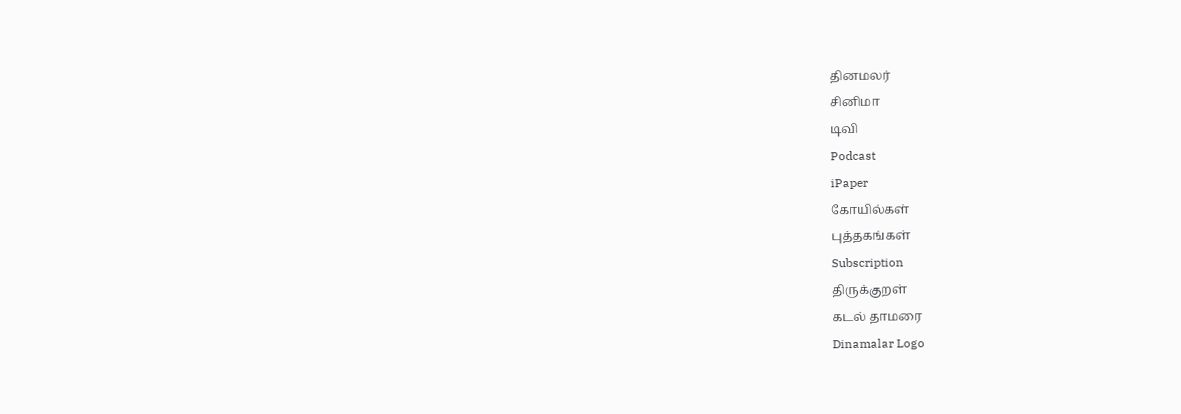தினமலர்
சினிமா
டிவி
Podcast
iPaper
கோயில்கள்
புத்தகங்கள்
Subscription
திருக்குறள்
கடல் தாமரை
Dinamalar Logo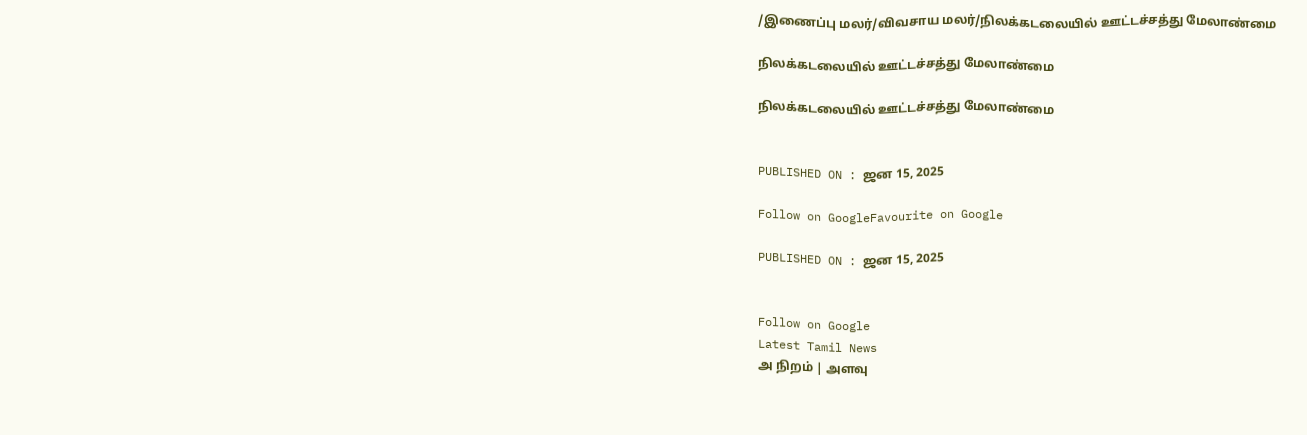/இணைப்பு மலர்/விவசாய மலர்/நிலக்கடலையில் ஊட்டச்சத்து மேலாண்மை

நிலக்கடலையில் ஊட்டச்சத்து மேலாண்மை

நிலக்கடலையில் ஊட்டச்சத்து மேலாண்மை


PUBLISHED ON : ஜன 15, 2025

Follow on GoogleFavourite on Google

PUBLISHED ON : ஜன 15, 2025


Follow on Google
Latest Tamil News
அ நிறம் | அளவு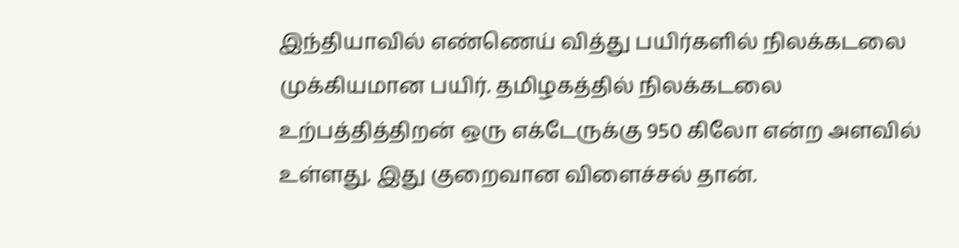இந்தியாவில் எண்ணெய் வித்து பயிர்களில் நிலக்கடலை முக்கியமான பயிர். தமிழகத்தில் நிலக்கடலை உற்பத்தித்திறன் ஒரு எக்டேருக்கு 950 கிலோ என்ற அளவில் உள்ளது. இது குறைவான விளைச்சல் தான்.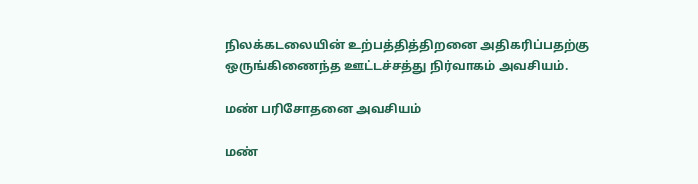நிலக்கடலையின் உற்பத்தித்திறனை அதிகரிப்பதற்கு ஒருங்கிணைந்த ஊட்டச்சத்து நிர்வாகம் அவசியம்.

மண் பரிசோதனை அவசியம்

மண்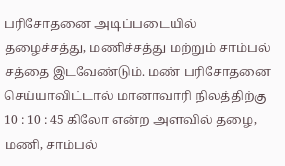பரிசோதனை அடிப்படையில் தழைச்சத்து, மணிச்சத்து மற்றும் சாம்பல் சத்தை இடவேண்டும். மண் பரிசோதனை செய்யாவிட்டால் மானாவாரி நிலத்திற்கு 10 : 10 : 45 கிலோ என்ற அளவில் தழை, மணி, சாம்பல்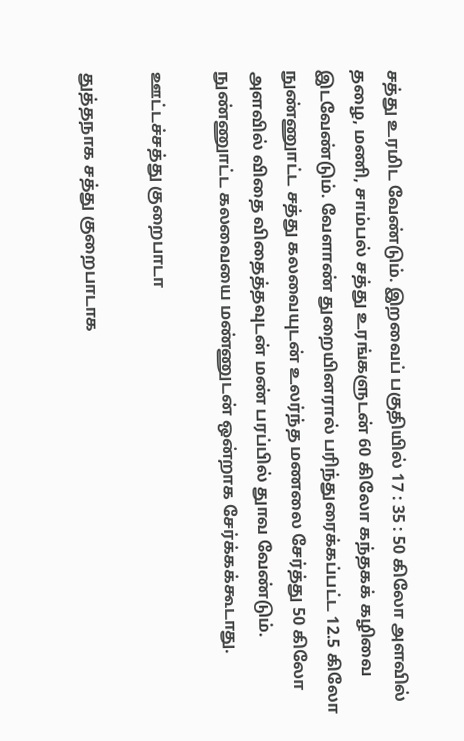சத்து உரமிட வேண்டும். இறவைப் பகுதியில் 17 : 35 : 50 கிலோ அளவில் தழை, மணி, சாம்பல் சத்து உரங்களுடன் 60 கிலோ கந்தகக் கழிவை இடவேண்டும். வேளாண் துறையினரால் பரிந்துரைக்கப்பட்ட 12.5 கிலோ நுண்ணுாட்ட சத்து கலவையுடன் உலர்ந்த மணலை சேர்த்து 50 கிலோ அளவில் விதை விதைத்தவுடன் மண் பரப்பில் துாவ வேண்டும். நுண்ணுாட்ட கலவையை மண்ணுடன் ஒன்றாக சேர்க்கக்கூடாது.

ஊட்டச்சத்து குறைபாடா

துத்தநாக சத்து குறைபாடாக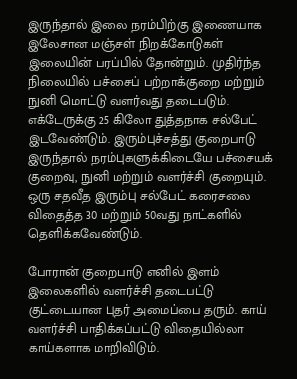இருந்தால் இலை நரம்பிற்கு இணையாக இலேசான மஞ்சள் நிறக்கோடுகள் இலையின் பரப்பில் தோன்றும். முதிர்ந்த நிலையில் பச்சைப் பற்றாக்குறை மற்றும் நுனி மொட்டு வளர்வது தடைபடும். எக்டேருக்கு 25 கிலோ துத்தநாக சல்பேட் இடவேண்டும். இரும்புச்சத்து குறைபாடு இருந்தால் நரம்புகளுக்கிடையே பச்சையக் குறைவு, நுனி மற்றும் வளர்ச்சி குறையும். ஒரு சதவீத இரும்பு சல்பேட் கரைசலை விதைத்த 30 மற்றும் 50வது நாட்களில் தெளிக்கவேண்டும்.

போரான் குறைபாடு எனில் இளம் இலைகளில் வளர்ச்சி தடைபட்டு குட்டையான புதர் அமைப்பை தரும். காய் வளர்ச்சி பாதிக்கப்பட்டு விதையில்லா காய்களாக மாறிவிடும்.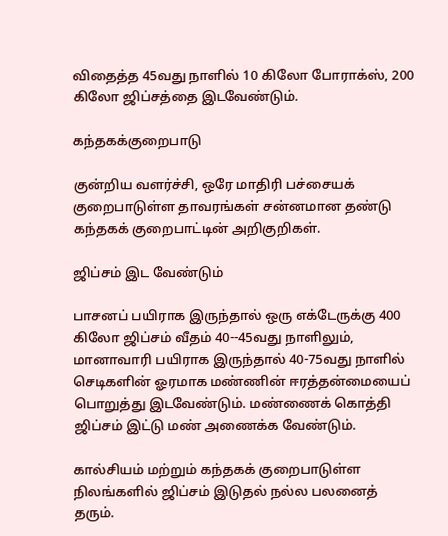விதைத்த 45வது நாளில் 10 கிலோ போராக்ஸ், 200 கிலோ ஜிப்சத்தை இடவேண்டும்.

கந்தகக்குறைபாடு

குன்றிய வளர்ச்சி, ஒரே மாதிரி பச்சையக் குறைபாடுள்ள தாவரங்கள் சன்னமான தண்டு கந்தகக் குறைபாட்டின் அறிகுறிகள்.

ஜிப்சம் இட வேண்டும்

பாசனப் பயிராக இருந்தால் ஒரு எக்டேருக்கு 400 கிலோ ஜிப்சம் வீதம் 40--45வது நாளிலும், மானாவாரி பயிராக இருந்தால் 40-75வது நாளில் செடிகளின் ஓரமாக மண்ணின் ஈரத்தன்மையைப் பொறுத்து இடவேண்டும். மண்ணைக் கொத்தி ஜிப்சம் இட்டு மண் அணைக்க வேண்டும்.

கால்சியம் மற்றும் கந்தகக் குறைபாடுள்ள நிலங்களில் ஜிப்சம் இடுதல் நல்ல பலனைத் தரும்.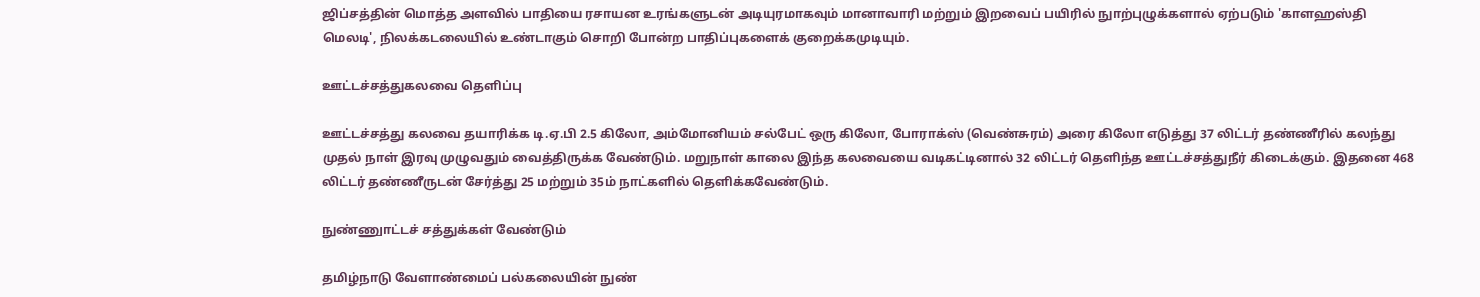ஜிப்சத்தின் மொத்த அளவில் பாதியை ரசாயன உரங்களுடன் அடியுரமாகவும் மானாவாரி மற்றும் இறவைப் பயிரில் நுாற்புழுக்களால் ஏற்படும் 'காளஹஸ்தி மெலடி', நிலக்கடலையில் உண்டாகும் சொறி போன்ற பாதிப்புகளைக் குறைக்கமுடியும்.

ஊட்டச்சத்துகலவை தெளிப்பு

ஊட்டச்சத்து கலவை தயாரிக்க டி.ஏ.பி 2.5 கிலோ, அம்மோனியம் சல்பேட் ஒரு கிலோ, போராக்ஸ் (வெண்சுரம்) அரை கிலோ எடுத்து 37 லிட்டர் தண்ணீரில் கலந்து முதல் நாள் இரவு முழுவதும் வைத்திருக்க வேண்டும். மறுநாள் காலை இந்த கலவையை வடிகட்டினால் 32 லிட்டர் தெளிந்த ஊட்டச்சத்துநீர் கிடைக்கும். இதனை 468 லிட்டர் தண்ணீருடன் சேர்த்து 25 மற்றும் 35ம் நாட்களில் தெளிக்கவேண்டும்.

நுண்ணுாட்டச் சத்துக்கள் வேண்டும்

தமிழ்நாடு வேளாண்மைப் பல்கலையின் நுண்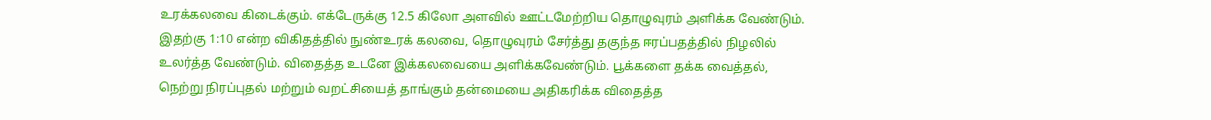உரக்கலவை கிடைக்கும். எக்டேருக்கு 12.5 கிலோ அளவில் ஊட்டமேற்றிய தொழுவுரம் அளிக்க வேண்டும். இதற்கு 1:10 என்ற விகிதத்தில் நுண்உரக் கலவை, தொழுவுரம் சேர்த்து தகுந்த ஈரப்பதத்தில் நிழலில் உலர்த்த வேண்டும். விதைத்த உடனே இக்கலவையை அளிக்கவேண்டும். பூக்களை தக்க வைத்தல், நெற்று நிரப்புதல் மற்றும் வறட்சியைத் தாங்கும் தன்மையை அதிகரிக்க விதைத்த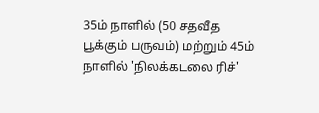35ம் நாளில் (50 சதவீத பூக்கும் பருவம்) மற்றும் 45ம் நாளில் 'நிலக்கடலை ரிச்'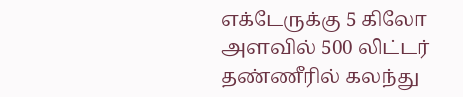எக்டேருக்கு 5 கிலோ அளவில் 500 லிட்டர் தண்ணீரில் கலந்து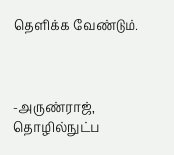தெளிக்க வேண்டும்.



-அருண்ராஜ், தொழில்நுட்ப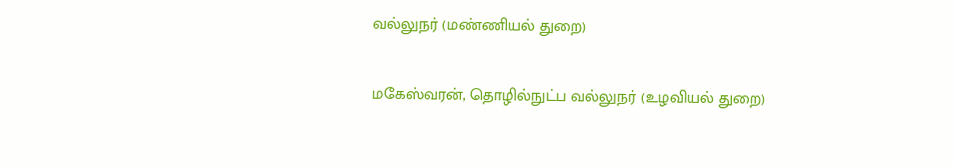வல்லுநர் (மண்ணியல் துறை)

மகேஸ்வரன், தொழில்நுட்ப வல்லுநர் (உழவியல் துறை)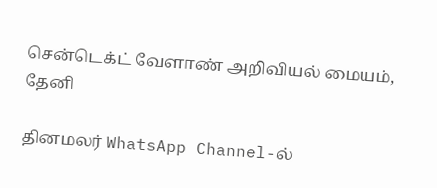சென்டெக்ட் வேளாண் அறிவியல் மையம், தேனி

தினமலர் WhatsApp Channel-ல்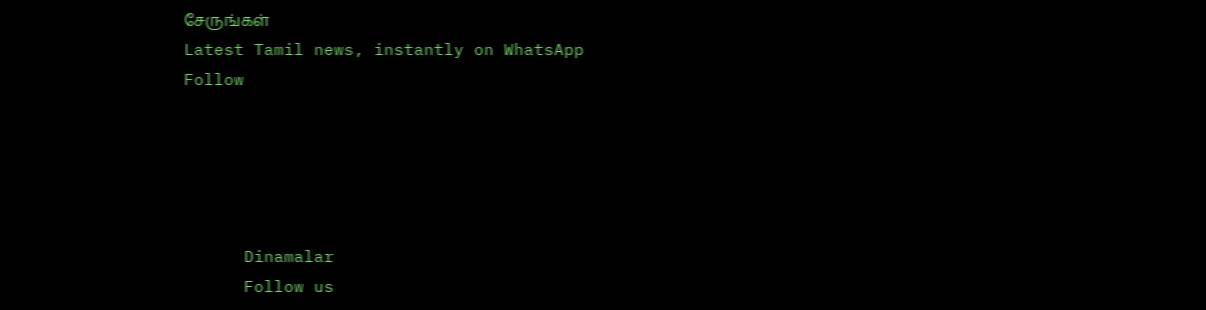சேருங்கள்
Latest Tamil news, instantly on WhatsApp
Follow





      Dinamalar
      Follow us